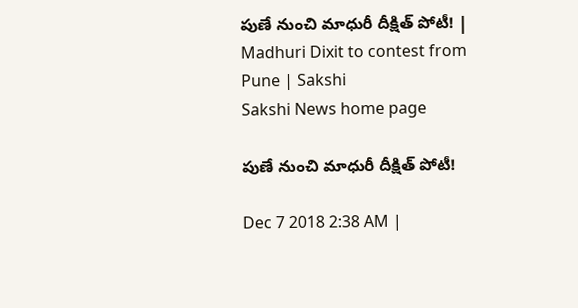పుణే నుంచి మాధురీ దీక్షిత్‌ పోటీ! | Madhuri Dixit to contest from Pune | Sakshi
Sakshi News home page

పుణే నుంచి మాధురీ దీక్షిత్‌ పోటీ!

Dec 7 2018 2:38 AM |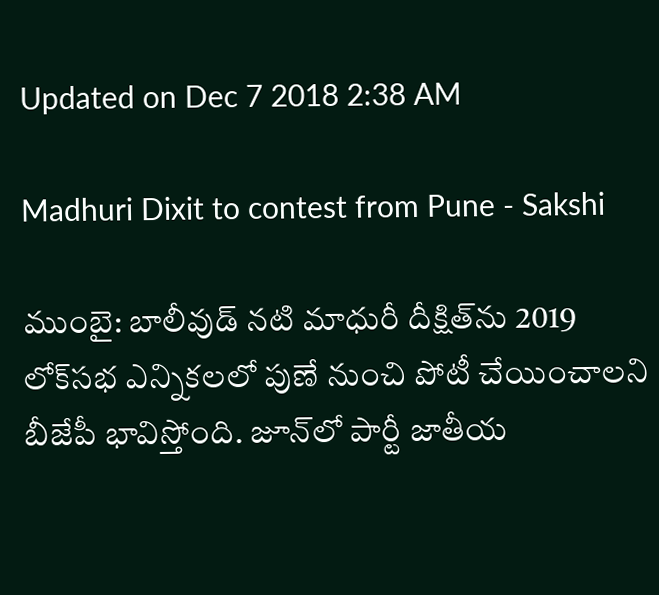Updated on Dec 7 2018 2:38 AM

Madhuri Dixit to contest from Pune - Sakshi

ముంబై: బాలీవుడ్‌ నటి మాధురీ దీక్షిత్‌ను 2019 లోక్‌సభ ఎన్నికలలో పుణే నుంచి పోటీ చేయించాలని బీజేపీ భావిస్తోంది. జూన్‌లో పార్టీ జాతీయ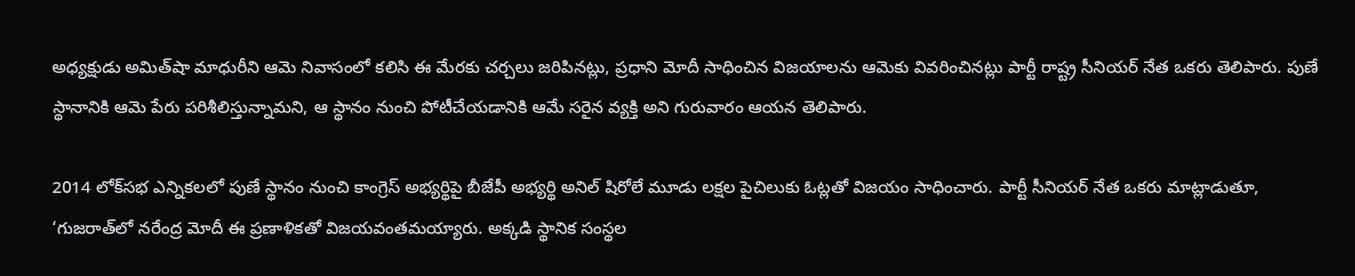అధ్యక్షుడు అమిత్‌షా మాధురీని ఆమె నివాసంలో కలిసి ఈ మేరకు చర్చలు జరిపినట్లు, ప్రధాని మోదీ సాధించిన విజయాలను ఆమెకు వివరించినట్లు పార్టీ రాష్ట్ర సీనియర్‌ నేత ఒకరు తెలిపారు. పుణే స్థానానికి ఆమె పేరు పరిశీలిస్తున్నామని, ఆ స్థానం నుంచి పోటీచేయడానికి ఆమే సరైన వ్యక్తి అని గురువారం ఆయన తెలిపారు.

2014 లోక్‌సభ ఎన్నికలలో పుణే స్థానం నుంచి కాంగ్రెస్‌ అభ్యర్థిపై బీజేపీ అభ్యర్థి అనిల్‌ షిరోలే మూడు లక్షల పైచిలుకు ఓట్లతో విజయం సాధించారు. పార్టీ సీనియర్‌ నేత ఒకరు మాట్లాడుతూ, ‘గుజరాత్‌లో నరేంద్ర మోదీ ఈ ప్రణాళికతో విజయవంతమయ్యారు. అక్కడి స్థానిక సంస్థల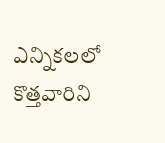ఎన్నికలలో కొత్తవారిని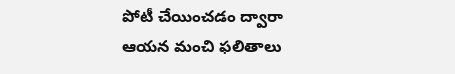పోటీ చేయించడం ద్వారా ఆయన మంచి ఫలితాలు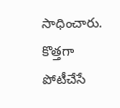సాధించారు. కొత్తగా పోటీచేసే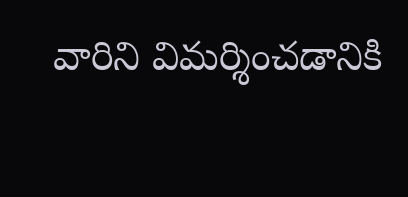వారిని విమర్శించడానికి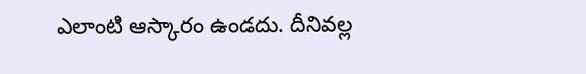ఎలాంటి ఆస్కారం ఉండదు. దీనివల్ల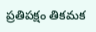ప్రతిపక్షం తికమక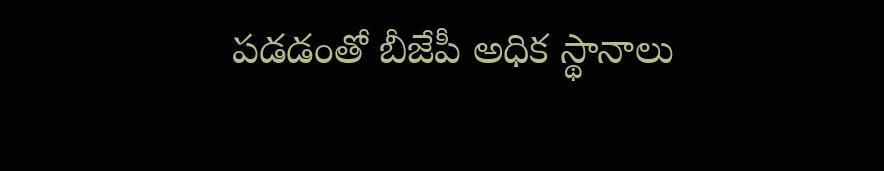పడడంతో బీజేపీ అధిక స్థానాలు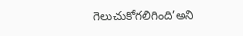గెలుచుకోగలిగింది’అని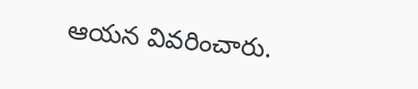ఆయన వివరించారు.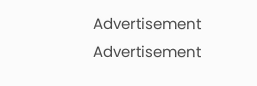Advertisement
Advertisement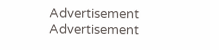Advertisement
Advertisement